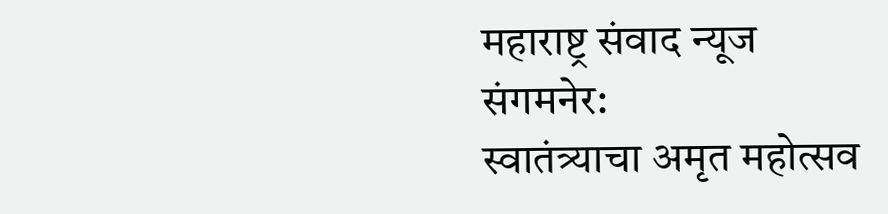महाराष्ट्र संवाद न्यूज
संगमनेर:
स्वातंत्र्याचा अमृत महोत्सव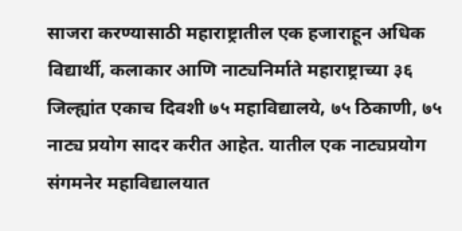साजरा करण्यासाठी महाराष्ट्रातील एक हजाराहून अधिक विद्यार्थी, कलाकार आणि नाट्यनिर्माते महाराष्ट्राच्या ३६ जिल्ह्यांत एकाच दिवशी ७५ महाविद्यालये, ७५ ठिकाणी, ७५ नाट्य प्रयोग सादर करीत आहेत. यातील एक नाट्यप्रयोग संगमनेर महाविद्यालयात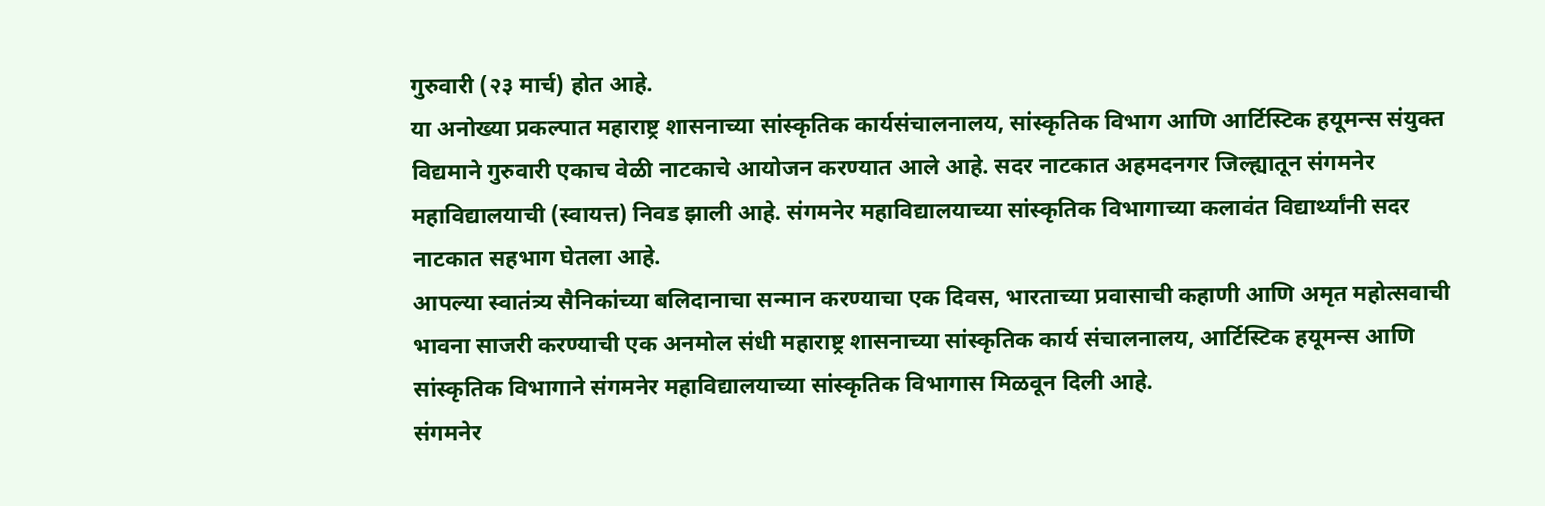गुरुवारी (२३ मार्च) होत आहे.
या अनोख्या प्रकल्पात महाराष्ट्र शासनाच्या सांस्कृतिक कार्यसंचालनालय, सांस्कृतिक विभाग आणि आर्टिस्टिक हयूमन्स संयुक्त विद्यमाने गुरुवारी एकाच वेळी नाटकाचे आयोजन करण्यात आले आहे. सदर नाटकात अहमदनगर जिल्ह्यातून संगमनेर महाविद्यालयाची (स्वायत्त) निवड झाली आहे. संगमनेर महाविद्यालयाच्या सांस्कृतिक विभागाच्या कलावंत विद्यार्थ्यांनी सदर नाटकात सहभाग घेतला आहे.
आपल्या स्वातंत्र्य सैनिकांच्या बलिदानाचा सन्मान करण्याचा एक दिवस, भारताच्या प्रवासाची कहाणी आणि अमृत महोत्सवाची भावना साजरी करण्याची एक अनमोल संधी महाराष्ट्र शासनाच्या सांस्कृतिक कार्य संचालनालय, आर्टिस्टिक हयूमन्स आणि सांस्कृतिक विभागाने संगमनेर महाविद्यालयाच्या सांस्कृतिक विभागास मिळवून दिली आहे.
संगमनेर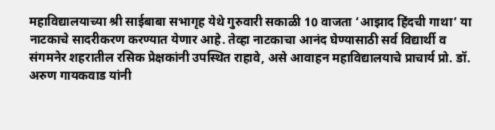महाविद्यालयाच्या श्री साईबाबा सभागृह येथे गुरुवारी सकाळी 10 वाजता ‘आझाद हिंदची गाथा’ या नाटकाचे सादरीकरण करण्यात येणार आहे. तेव्हा नाटकाचा आनंद घेण्यासाठी सर्व विद्यार्थी व संगमनेर शहरातील रसिक प्रेक्षकांनी उपस्थित राहावे, असे आवाहन महाविद्यालयाचे प्राचार्य प्रो. डॉ. अरुण गायकवाड यांनी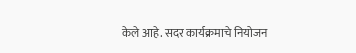केले आहे. सदर कार्यक्रमाचे नियोजन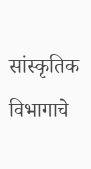सांस्कृतिक विभागाचे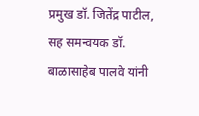प्रमुख डॉ. जितेंद्र पाटील, सह समन्वयक डॉ. बाळासाहेब पालवे यांनी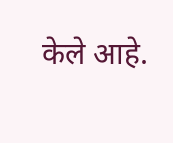केले आहे.